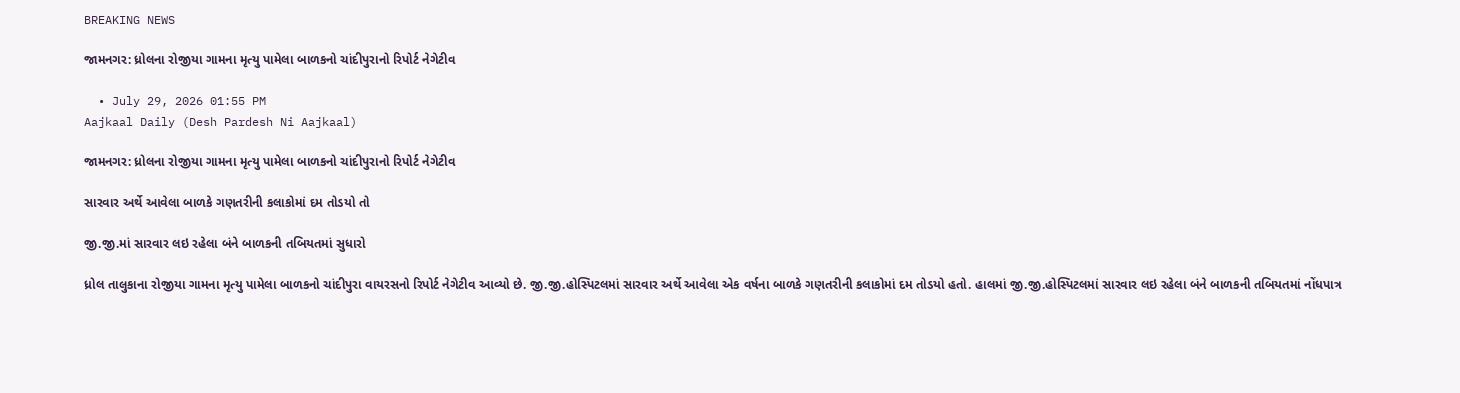BREAKING NEWS

જામનગર: ધ્રોલના રોજીયા ગામના મૃત્યુ પામેલા બાળકનો ચાંદીપુરાનો રિપોર્ટ નેગેટીવ

  • July 29, 2026 01:55 PM
Aajkaal Daily (Desh Pardesh Ni Aajkaal)

જામનગર: ધ્રોલના રોજીયા ગામના મૃત્યુ પામેલા બાળકનો ચાંદીપુરાનો રિપોર્ટ નેગેટીવ

સારવાર અર્થે આવેલા બાળકે ગણતરીની કલાકોમાં દમ તોડયો તો

જી.જી.માં સારવાર લઇ રહેલા બંને બાળકની તબિયતમાં સુધારો

ધ્રોલ તાલુકાના રોજીયા ગામના મૃત્યુ પામેલા બાળકનો ચાંદીપુરા વાયરસનો રિપોર્ટ નેગેટીવ આવ્યો છે. જી.જી.હોસ્પિટલમાં સારવાર અર્થે આવેલા એક વર્ષના બાળકે ગણતરીની કલાકોમાં દમ તોડયો હતો. હાલમાં જી.જી.હોસ્પિટલમાં સારવાર લઇ રહેલા બંને બાળકની તબિયતમાં નોંધપાત્ર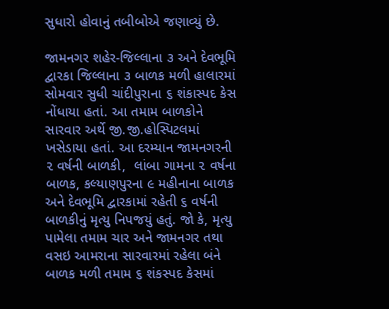સુધારો હોવાનું તબીબોએ જણાવ્યું છે.

જામનગર શહેર-જિલ્લાના ૩ અને દેવભૂમિ દ્વારકા જિલ્લાના ૩ બાળક મળી હાલારમાં સોમવાર સુધી ચાંદીપુરાના ૬ શંકાસ્પદ કેસ નોંધાયા હતાં. આ તમામ બાળકોને સારવાર અર્થે જી.જી.હોસ્પિટલમાં ખસેડાયા હતાં. આ દરમ્યાન જામનગરની ૨ વર્ષની બાળકી,  લાંબા ગામના ૨ વર્ષના બાળક, કલ્યાણપુરના ૯ મહીનાના બાળક અને દેવભૂમિ દ્વારકામાં રહેતી ૬ વર્ષની બાળકીનું મૃત્યુ નિપજયું હતું. જો કે, મૃત્યુ પામેલા તમામ ચાર અને જામનગર તથા વસઇ આમરાના સારવારમાં રહેલા બંને બાળક મળી તમામ ૬ શંકસ્પદ કેસમાં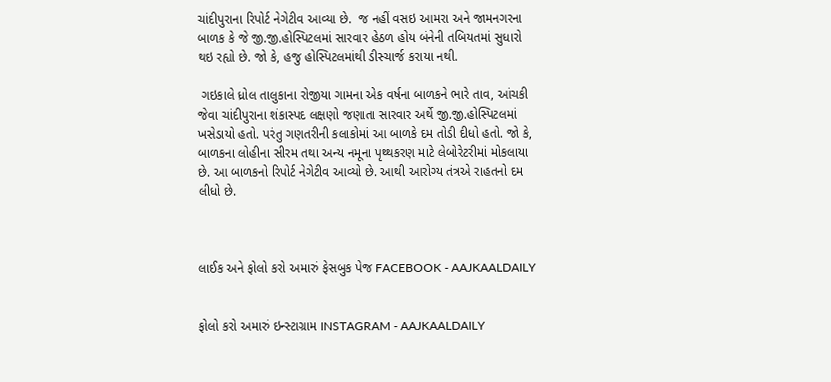ચાંદીપુરાના રિપોર્ટ નેગેટીવ આવ્યા છે.  જ નહીં વસઇ આમરા અને જામનગરના બાળક કે જે જી.જી.હોસ્પિટલમાં સારવાર હેઠળ હોય બંનેની તબિયતમાં સુધારો થઇ રહ્યો છે. જો કે, હજુ હોસ્પિટલમાંથી ડીસ્ચાર્જ કરાયા નથી.

 ગઇકાલે ધ્રોલ તાલુકાના રોજીયા ગામના એક વર્ષના બાળકને ભારે તાવ, આંચકી જેવા ચાંદીપુરાના શંકાસ્પદ લક્ષણો જણાતા સારવાર અર્થે જી.જી.હોસ્પિટલમાં ખસેડાયો હતો. પરંતુ ગણતરીની કલાકોમાં આ બાળકે દમ તોડી દીધો હતો. જો કે, બાળકના લોહીના સીરમ તથા અન્ય નમૂના પૃથ્થકરણ માટે લેબોરેટરીમાં મોકલાયા છે. આ બાળકનો રિપોર્ટ નેગેટીવ આવ્યો છે. આથી આરોગ્ય તંત્રએ રાહતનો દમ લીધો છે.



લાઈક અને ફોલો કરો અમારું ફેસબુક પેજ FACEBOOK - AAJKAALDAILY


ફોલો કરો અમારું ઇન્સ્ટાગ્રામ INSTAGRAM - AAJKAALDAILY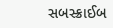સબસ્ક્રાઈબ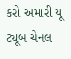કરો અમારી યૂ ટ્યૂબ ચેનલ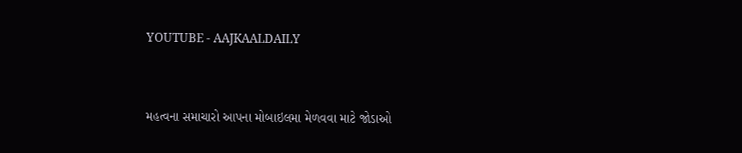YOUTUBE - AAJKAALDAILY


મહત્વના સમાચારો આપના મોબાઇલમા મેળવવા માટે જોડાઓ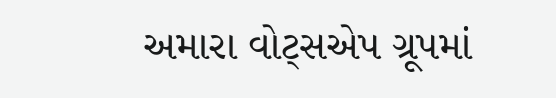અમારા વોટ્સએપ ગ્રૂપમાં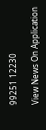99251 12230

View News On Application